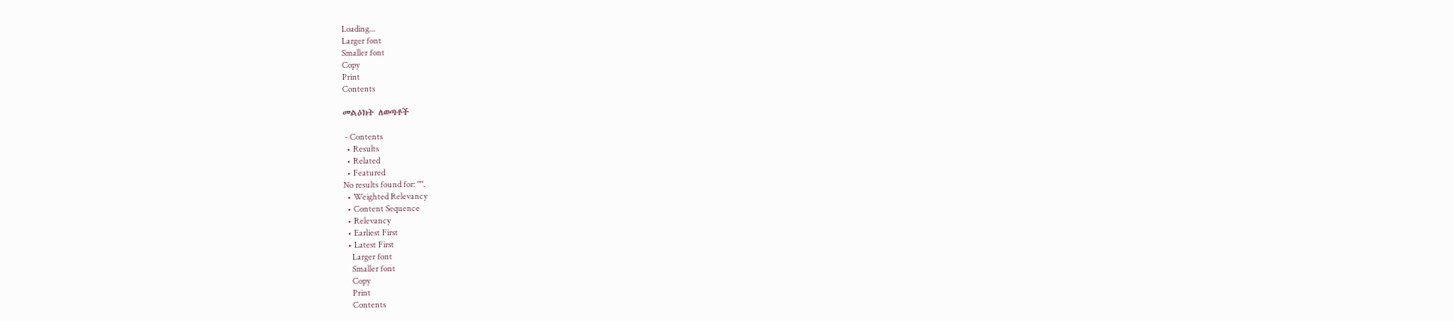Loading...
Larger font
Smaller font
Copy
Print
Contents

መልዕክት ለወጣቶች

 - Contents
  • Results
  • Related
  • Featured
No results found for: "".
  • Weighted Relevancy
  • Content Sequence
  • Relevancy
  • Earliest First
  • Latest First
    Larger font
    Smaller font
    Copy
    Print
    Contents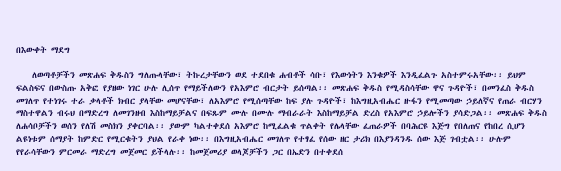በእውቀት ማደግ

    ለወጣቶቻችን መጽሐፍ ቅዱስን ግለጡላቸው፣ ትኩረታቸውን ወደ ተደበቁ ሐብቶች ሳቡ፣ የእውነትን እንቁዎች እንዲፈልጉ አስተምሩአቸው፡፡ ይህም ፍልስፍና በውስጡ አቅፎ የያዘው ነገር ሁሉ ሊሰጥ የማይችለውን የአእምሮ ብርታት ይሰጣል፡፡ መጽሐፍ ቅዱስ የሚዳስሳቸው ዋና ጉዳዮች፣ በመንፈስ ቅዱስ መገለጥ የተነገሩ ተራ ቃላቶች ክብር ያላቸው መሆናቸው፣ ለአእምሮ የሚሰጣቸው ከፍ ያሉ ጉዳዮች፣ ከእግዚአብሔር ዙፋን የሚመጣው ኃይለኛና የጠራ ብርሃን ማስተዋልን ብሩህ በማድረግ ለመገንዘብ እስከማይቻልና በፍጹም ሙሉ በሙሉ ማብራራት እስከማይቻል ድረስ የአእምሮ ኃይሎችን ያሳድጋል፡፡ መጽሐፍ ቅዱስ ለሐሳቦቻችን ወሰን የለሽ መስክን ያቀርባል፡፡ ያውም ካልተቀደሰ አእምሮ ከሚፈልቁ ጥልቀት የሌላቸው ፈጠራዎች በባሕርዩ እጅግ የበለጠና የከበረ ሲሆን ልዩነቱም ሰማያት ከምድር የሚርቁትን ያህል የራቀ ነው፡፡ በእግዚአብሔር መገለጥ የተፃፈ የሰው ዘር ታሪክ በእያንዳንዱ ሰው እጅ ገብቷል፡፡ ሁሉም የየራሳቸውን ምርመራ ማድረግ መጀመር ይችላሉ፡፡ ከመጀመሪያ ወላጆቻችን ጋር በኤድን በተቀደሰ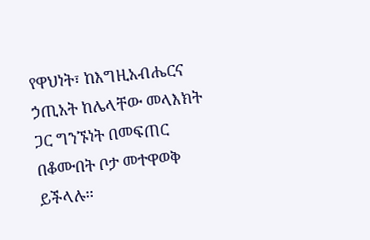የዋህነት፣ ከእግዚአብሔርና ኃጢአት ከሌላቸው መላእክት ጋር ግንኙነት በመፍጠር በቆሙበት ቦታ መተዋወቅ ይችላሉ፡፡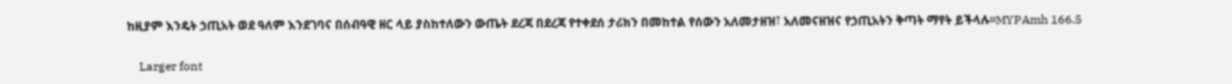ከዚያም እንዴት ኃጢአት ወደ ዓለም እንደገባና በሰብዓዊ ዘር ላይ ያስከተለውን ውጤት ደረጃ በደረጃ የተቀደሰ ታሪክን በመከተል የሰውን አለመታዘዝ፣ አለመናዘዝና የኃጢአትን ቅጣት ማየት ይችላሉ፡፡MYPAmh 166.5

    Larger font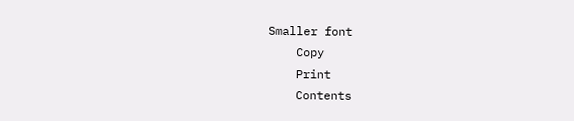Smaller font
    Copy
    Print
    Contents